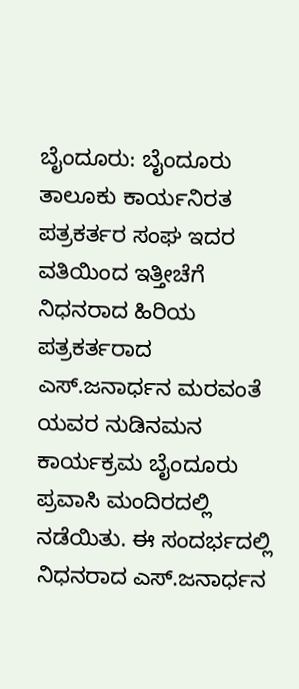ಬೈಂದೂರು: ಬೈಂದೂರು ತಾಲೂಕು ಕಾರ್ಯನಿರತ ಪತ್ರಕರ್ತರ ಸಂಘ ಇದರ ವತಿಯಿಂದ ಇತ್ತೀಚೆಗೆ ನಿಧನರಾದ ಹಿರಿಯ ಪತ್ರಕರ್ತರಾದ ಎಸ್.ಜನಾರ್ಧನ ಮರವಂತೆ ಯವರ ನುಡಿನಮನ ಕಾರ್ಯಕ್ರಮ ಬೈಂದೂರು ಪ್ರವಾಸಿ ಮಂದಿರದಲ್ಲಿ ನಡೆಯಿತು. ಈ ಸಂದರ್ಭದಲ್ಲಿ ನಿಧನರಾದ ಎಸ್.ಜನಾರ್ಧನ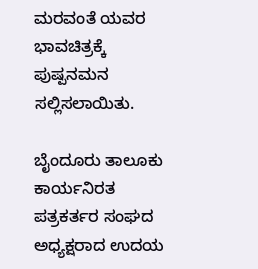ಮರವಂತೆ ಯವರ ಭಾವಚಿತ್ರಕ್ಕೆ ಪುಷ್ಪನಮನ ಸಲ್ಲಿಸಲಾಯಿತು.

ಬೈಂದೂರು ತಾಲೂಕು ಕಾರ್ಯನಿರತ ಪತ್ರಕರ್ತರ ಸಂಘದ ಅಧ್ಯಕ್ಷರಾದ ಉದಯ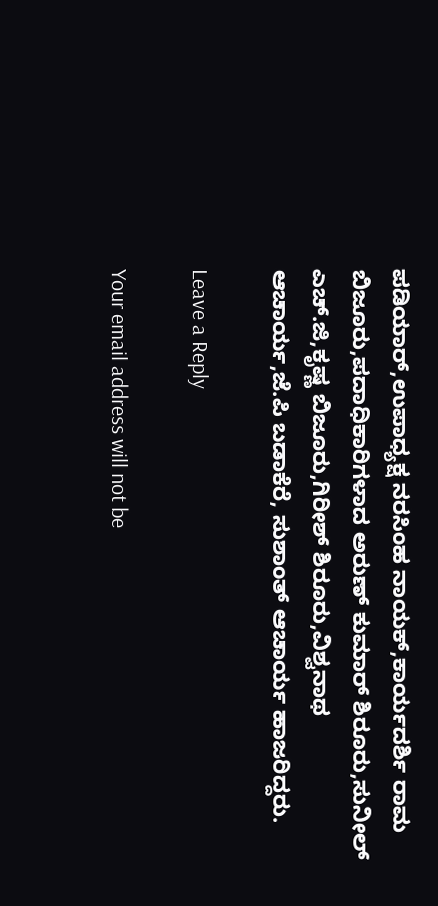ಪಡಿಯಾರ್,ಉಪಾಧ್ಯಕ್ಷ ನರಸಿಂಹ ನಾಯಕ್,ಕಾರ್ಯದರ್ಶಿ ರಾಮ ಬಿಜೂರು,ಪದಾಧಿಕಾರಿಗಳಾದ ಅರುಣ್ ಕುಮಾರ್ ಶಿರೂರು,ಸುನೀಲ್ ಎಚ್.ಜಿ,ಕೃಷ್ಣ ಬಿಜೂರು,ಗಿರೀಶ್ ಶಿರೂರು,ವಿಶ್ವನಾಥ ಆಚಾರ್ಯ,ಜೆ.ಪಿ ಬಡಾಕೆರೆ, ಸುಶಾಂತ್ ಆಚಾರ್ಯ ಹಾಜರಿದ್ದರು.

Leave a Reply

Your email address will not be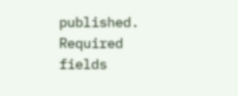published. Required fields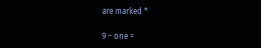are marked *

9 − one =